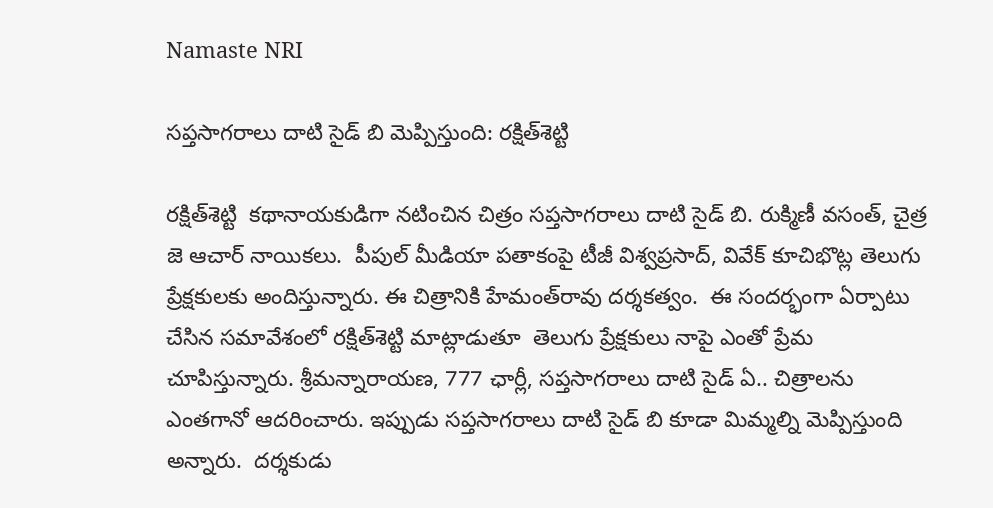Namaste NRI

సప్తసాగరాలు దాటి సైడ్‌ బి మెప్పిస్తుంది: రక్షిత్‌శెట్టి

రక్షిత్‌శెట్టి  కథానాయకుడిగా నటించిన చిత్రం సప్తసాగరాలు దాటి సైడ్‌ బి. రుక్మిణీ వసంత్‌, చైత్ర జె ఆచార్‌ నాయికలు.  పీపుల్‌ మీడియా పతాకంపై టీజీ విశ్వప్రసాద్‌, వివేక్‌ కూచిభొట్ల తెలుగు ప్రేక్షకులకు అందిస్తున్నారు. ఈ చిత్రానికి హేమంత్‌రావు దర్శకత్వం.  ఈ సందర్భంగా ఏర్పాటు చేసిన సమావేశంలో రక్షిత్‌శెట్టి మాట్లాడుతూ  తెలుగు ప్రేక్షకులు నాపై ఎంతో ప్రేమ చూపిస్తున్నారు. శ్రీమన్నారాయణ, 777 ఛార్లీ, సప్తసాగరాలు దాటి సైడ్‌ ఏ.. చిత్రాలను ఎంతగానో ఆదరించారు. ఇప్పుడు సప్తసాగరాలు దాటి సైడ్‌ బి కూడా మిమ్మల్ని మెప్పిస్తుంది అన్నారు.  దర్శకుడు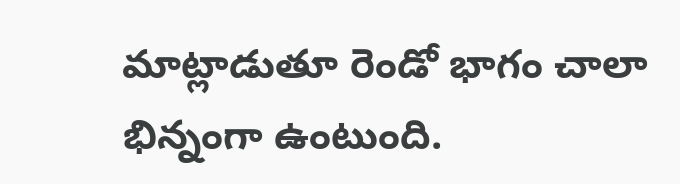మాట్లాడుతూ రెండో భాగం చాలా భిన్నంగా ఉంటుంది.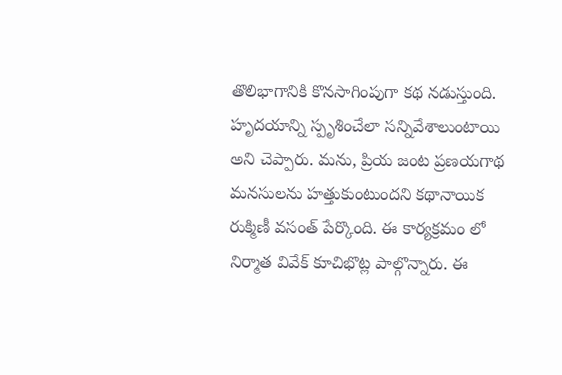తొలిభాగానికి కొనసాగింపుగా కథ నడుస్తుంది. హృదయాన్ని స్పృశించేలా సన్నివేశాలుంటాయి అని చెప్పారు. మను, ప్రియ జంట ప్రణయగాథ మనసులను హత్తుకుంటుందని కథానాయిక రుక్మిణీ వసంత్‌ పేర్కొంది. ఈ కార్యక్రమం లో నిర్మాత వివేక్‌ కూచిభొట్ల పాల్గొన్నారు. ఈ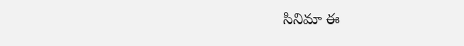సినిమా ఈ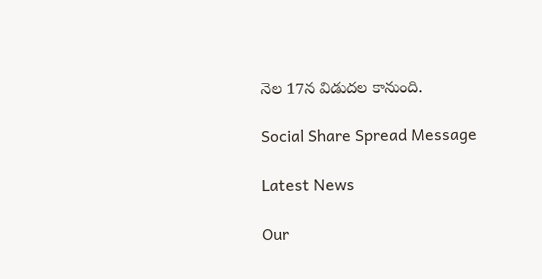నెల 17న విడుదల కానుంది.

Social Share Spread Message

Latest News

Our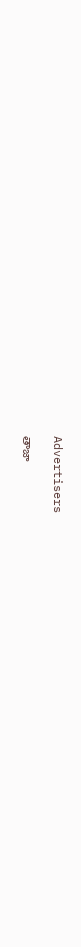Advertisers

తాజా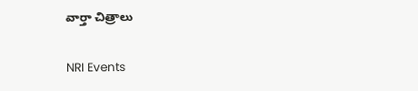వార్తా చిత్రాలు

NRI Events